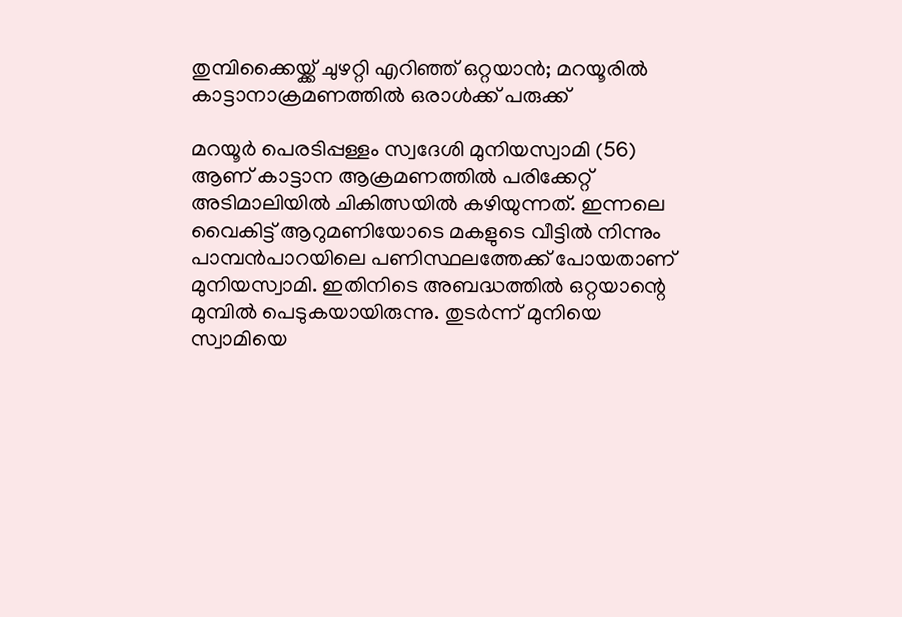തുമ്പിക്കൈയ്ക്ക് ചുഴറ്റി എറിഞ്ഞ് ഒറ്റയാൻ; മറയൂരിൽ കാട്ടാനാക്രമണത്തിൽ ഒരാൾക്ക് പരുക്ക്

മറയൂർ പെരടിപ്പള്ളം സ്വദേശി മുനിയസ്വാമി (56) ആണ് കാട്ടാന ആക്രമണത്തിൽ പരിക്കേറ്റ് അടിമാലിയിൽ ചികിത്സയിൽ കഴിയുന്നത്. ഇന്നലെ വൈകിട്ട് ആറുമണിയോടെ മകളുടെ വീട്ടിൽ നിന്നും പാമ്പൻപാറയിലെ പണിസ്ഥലത്തേക്ക് പോയതാണ് മുനിയസ്വാമി. ഇതിനിടെ അബദ്ധത്തിൽ ഒറ്റയാന്റെ മുമ്പിൽ പെടുകയായിരുന്നു. തുടർന്ന് മുനിയെ സ്വാമിയെ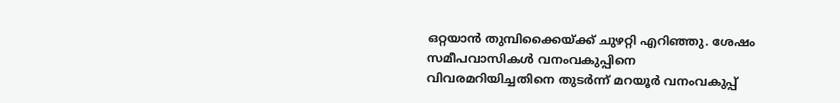ഒറ്റയാൻ തുമ്പിക്കൈയ്ക്ക് ചുഴറ്റി എറിഞ്ഞു. ശേഷം സമീപവാസികൾ വനംവകുപ്പിനെ വിവരമറിയിച്ചതിനെ തുടർന്ന് മറയൂർ വനംവകുപ്പ്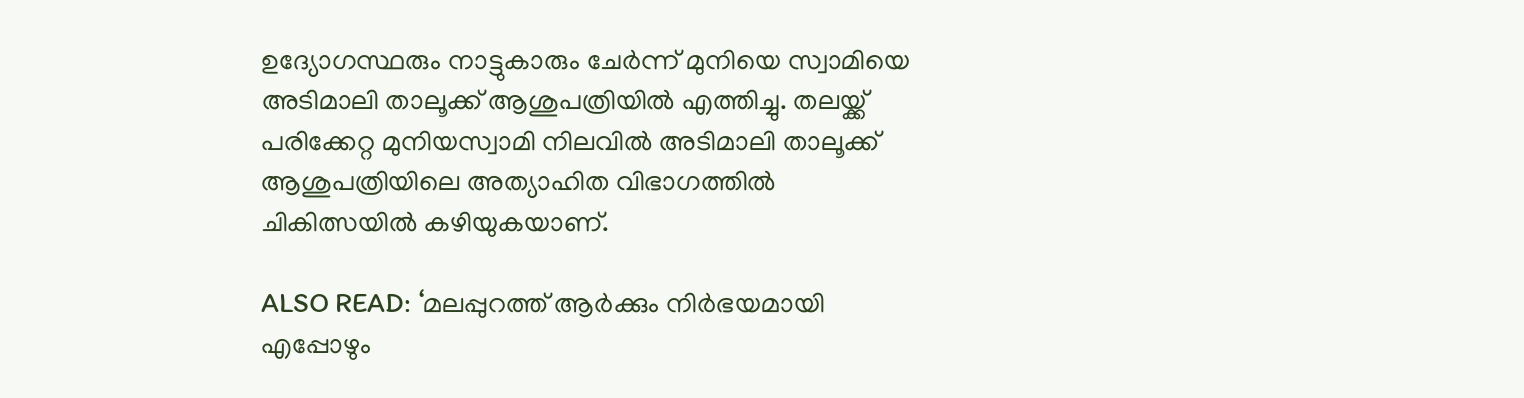ഉദ്യോഗസ്ഥരും നാട്ടുകാരും ചേർന്ന് മുനിയെ സ്വാമിയെ അടിമാലി താലൂക്ക് ആശുപത്രിയിൽ എത്തിച്ചു. തലയ്ക്ക് പരിക്കേറ്റ മുനിയസ്വാമി നിലവിൽ അടിമാലി താലൂക്ക് ആശുപത്രിയിലെ അത്യാഹിത വിഭാഗത്തിൽ ചികിത്സയിൽ കഴിയുകയാണ്.

ALSO READ: ‘മലപ്പുറത്ത് ആർക്കും നിർഭയമായി എപ്പോഴും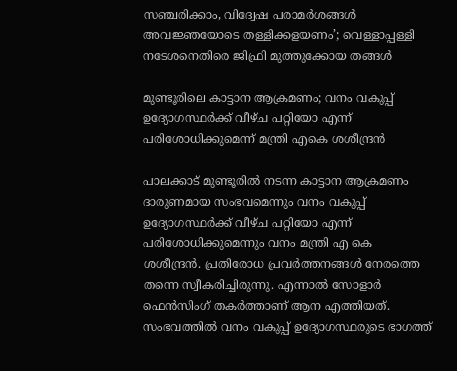സഞ്ചരിക്കാം, വിദ്വേഷ പരാമർശങ്ങൾ അവജ്ഞയോടെ തള്ളിക്കളയണം’; വെള്ളാപ്പള്ളി നടേശനെതിരെ ജിഫ്രി മുത്തുക്കോയ തങ്ങൾ

മുണ്ടൂരിലെ കാട്ടാന ആക്രമണം; വനം വകുപ്പ് ഉദ്യോഗസ്ഥർക്ക് വീഴ്ച പറ്റിയോ എന്ന് പരിശോധിക്കുമെന്ന് മന്ത്രി എകെ ശശീന്ദ്രൻ

പാലക്കാട് മുണ്ടൂരിൽ നടന്ന കാട്ടാന ആക്രമണം ദാരുണമായ സംഭവമെന്നും വനം വകുപ്പ് ഉദ്യോഗസ്ഥർക്ക് വീഴ്ച പറ്റിയോ എന്ന് പരിശോധിക്കുമെന്നും വനം മന്ത്രി എ കെ ശശീന്ദ്രൻ. പ്രതിരോധ പ്രവർത്തനങ്ങൾ നേരത്തെ തന്നെ സ്വീകരിച്ചിരുന്നു. എന്നാൽ സോളാർ ഫെൻസിംഗ് തകർത്താണ് ആന എത്തിയത്. സംഭവത്തിൽ വനം വകുപ്പ് ഉദ്യോഗസ്ഥരുടെ ഭാഗത്ത്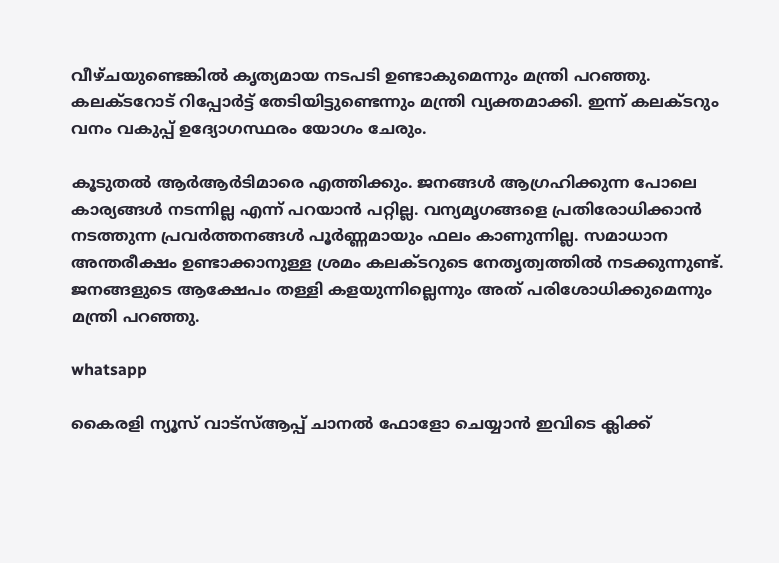വീഴ്ചയുണ്ടെങ്കിൽ കൃത്യമായ നടപടി ഉണ്ടാകുമെന്നും മന്ത്രി പറഞ്ഞു. കലക്ടറോട് റിപ്പോർട്ട് തേടിയിട്ടുണ്ടെന്നും മന്ത്രി വ്യക്തമാക്കി. ഇന്ന് കലക്‌ടറും വനം വകുപ്പ് ഉദ്യോഗസ്ഥരം യോഗം ചേരും.

കൂടുതൽ ആർആർടിമാരെ എത്തിക്കും. ജനങ്ങൾ ആഗ്രഹിക്കുന്ന പോലെ കാര്യങ്ങൾ നടന്നില്ല എന്ന് പറയാൻ പറ്റില്ല. വന്യമൃഗങ്ങളെ പ്രതിരോധിക്കാൻ നടത്തുന്ന പ്രവർത്തനങ്ങൾ പൂർണ്ണമായും ഫലം കാണുന്നില്ല. സമാധാന അന്തരീക്ഷം ഉണ്ടാക്കാനുള്ള ശ്രമം കലക്ടറുടെ നേതൃത്വത്തിൽ നടക്കുന്നുണ്ട്. ജനങ്ങളുടെ ആക്ഷേപം തള്ളി കളയുന്നില്ലെന്നും അത് പരിശോധിക്കുമെന്നും മന്ത്രി പറഞ്ഞു.

whatsapp

കൈരളി ന്യൂസ് വാട്‌സ്ആപ്പ് ചാനല്‍ ഫോളോ ചെയ്യാന്‍ ഇവിടെ ക്ലിക്ക്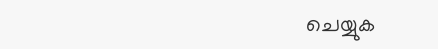ചെയ്യുക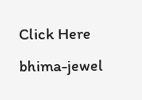Click Here
bhima-jewel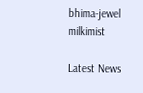bhima-jewel
milkimist

Latest News